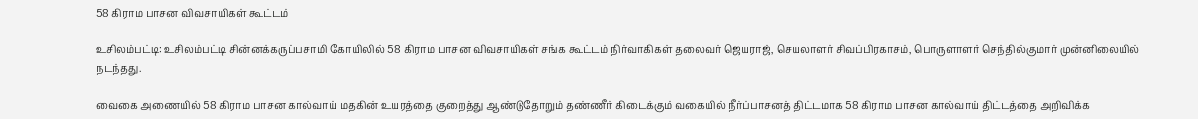58 கிராம பாசன விவசாயிகள் கூட்டம்

உசிலம்பட்டி: உசிலம்பட்டி சின்னக்கருப்பசாமி கோயிலில் 58 கிராம பாசன விவசாயிகள் சங்க கூட்டம் நிர்வாகிகள் தலைவர் ஜெயராஜ், செயலாளர் சிவப்பிரகாசம், பொருளாளர் செந்தில்குமார் முன்னிலையில் நடந்தது.

வைகை அணையில் 58 கிராம பாசன கால்வாய் மதகின் உயரத்தை குறைத்து ஆண்டுதோறும் தண்ணீர் கிடைக்கும் வகையில் நீர்ப்பாசனத் திட்டமாக 58 கிராம பாசன கால்வாய் திட்டத்தை அறிவிக்க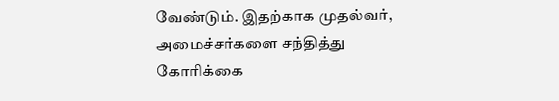வேண்டும். இதற்காக முதல்வர், அமைச்சர்களை சந்தித்து கோரிக்கை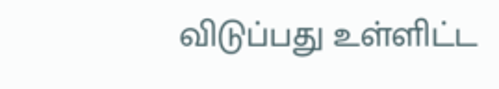விடுப்பது உள்ளிட்ட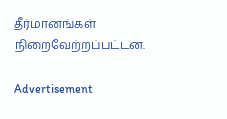தீர்மானங்கள் நிறைவேற்றப்பட்டன.

Advertisement